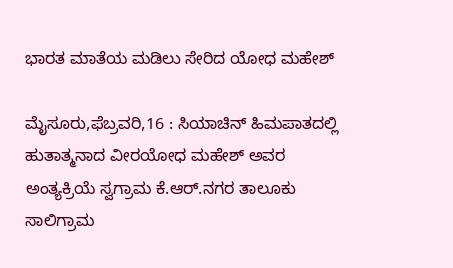ಭಾರತ ಮಾತೆಯ ಮಡಿಲು ಸೇರಿದ ಯೋಧ ಮಹೇಶ್

ಮೈಸೂರು,ಫೆಬ್ರವರಿ,16 : ಸಿಯಾಚಿನ್ ಹಿಮಪಾತದಲ್ಲಿ ಹುತಾತ್ಮನಾದ ವೀರಯೋಧ ಮಹೇಶ್ ಅವರ ಅಂತ್ಯಕ್ರಿಯೆ ಸ್ವಗ್ರಾಮ ಕೆ.ಆರ್.ನಗರ ತಾಲೂಕು ಸಾಲಿಗ್ರಾಮ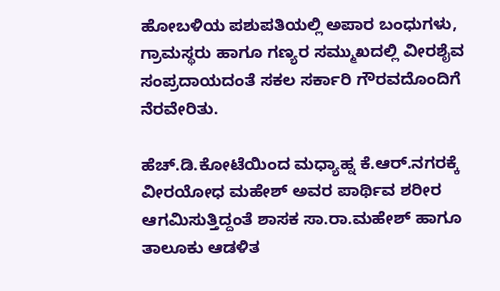ಹೋಬಳಿಯ ಪಶುಪತಿಯಲ್ಲಿ ಅಪಾರ ಬಂಧುಗಳು, ಗ್ರಾಮಸ್ಥರು ಹಾಗೂ ಗಣ್ಯರ ಸಮ್ಮುಖದಲ್ಲಿ ವೀರಶೈವ ಸಂಪ್ರದಾಯದಂತೆ ಸಕಲ ಸರ್ಕಾರಿ ಗೌರವದೊಂದಿಗೆ ನೆರವೇರಿತು.

ಹೆಚ್.ಡಿ.ಕೋಟೆಯಿಂದ ಮಧ್ಯಾಹ್ನ ಕೆ.ಆರ್.ನಗರಕ್ಕೆ ವೀರಯೋಧ ಮಹೇಶ್ ಅವರ ಪಾರ್ಥಿವ ಶರೀರ ಆಗಮಿಸುತ್ತಿದ್ದಂತೆ ಶಾಸಕ ಸಾ.ರಾ.ಮಹೇಶ್ ಹಾಗೂ ತಾಲೂಕು ಆಡಳಿತ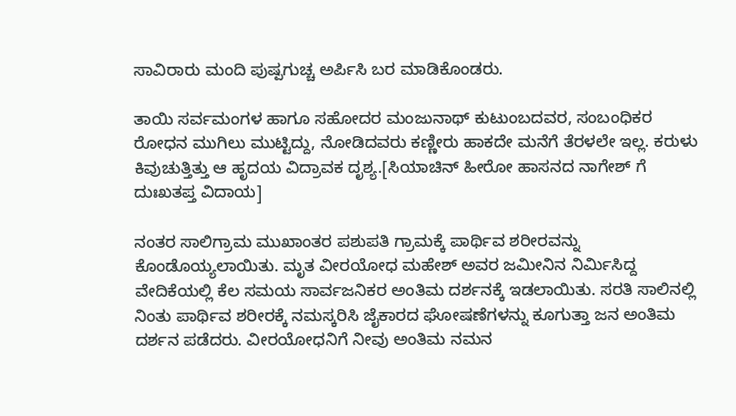ಸಾವಿರಾರು ಮಂದಿ ಪುಷ್ಪಗುಚ್ಚ ಅರ್ಪಿಸಿ ಬರ ಮಾಡಿಕೊಂಡರು.

ತಾಯಿ ಸರ್ವಮಂಗಳ ಹಾಗೂ ಸಹೋದರ ಮಂಜುನಾಥ್ ಕುಟುಂಬದವರ, ಸಂಬಂಧಿಕರ ರೋಧನ ಮುಗಿಲು ಮುಟ್ಟಿದ್ದು, ನೋಡಿದವರು ಕಣ್ಣೀರು ಹಾಕದೇ ಮನೆಗೆ ತೆರಳಲೇ ಇಲ್ಲ. ಕರುಳು ಕಿವುಚುತ್ತಿತ್ತು ಆ ಹೃದಯ ವಿದ್ರಾವಕ ದೃಶ್ಯ.[ಸಿಯಾಚಿನ್ ಹೀರೋ ಹಾಸನದ ನಾಗೇಶ್ ಗೆ ದುಃಖತಪ್ತ ವಿದಾಯ]

ನಂತರ ಸಾಲಿಗ್ರಾಮ ಮುಖಾಂತರ ಪಶುಪತಿ ಗ್ರಾಮಕ್ಕೆ ಪಾರ್ಥಿವ ಶರೀರವನ್ನು ಕೊಂಡೊಯ್ಯಲಾಯಿತು. ಮೃತ ವೀರಯೋಧ ಮಹೇಶ್ ಅವರ ಜಮೀನಿನ ನಿರ್ಮಿಸಿದ್ದ ವೇದಿಕೆಯಲ್ಲಿ ಕೆಲ ಸಮಯ ಸಾರ್ವಜನಿಕರ ಅಂತಿಮ ದರ್ಶನಕ್ಕೆ ಇಡಲಾಯಿತು. ಸರತಿ ಸಾಲಿನಲ್ಲಿ ನಿಂತು ಪಾರ್ಥಿವ ಶರೀರಕ್ಕೆ ನಮಸ್ಕರಿಸಿ ಜೈಕಾರದ ಘೋಷಣೆಗಳನ್ನು ಕೂಗುತ್ತಾ ಜನ ಅಂತಿಮ ದರ್ಶನ ಪಡೆದರು. ವೀರಯೋಧನಿಗೆ ನೀವು ಅಂತಿಮ ನಮನ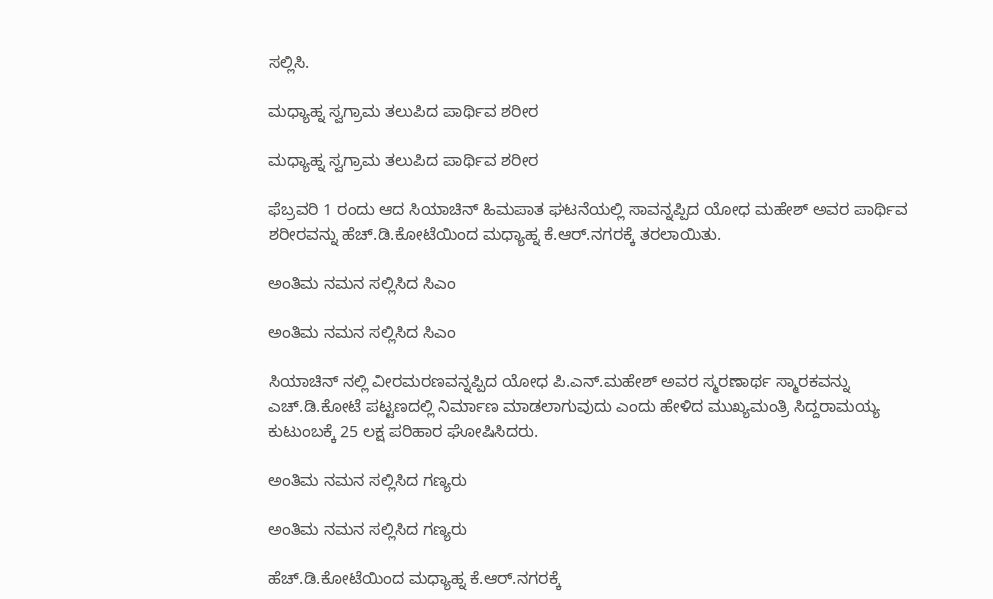ಸಲ್ಲಿಸಿ.

ಮಧ್ಯಾಹ್ನ ಸ್ವಗ್ರಾಮ ತಲುಪಿದ ಪಾರ್ಥಿವ ಶರೀರ

ಮಧ್ಯಾಹ್ನ ಸ್ವಗ್ರಾಮ ತಲುಪಿದ ಪಾರ್ಥಿವ ಶರೀರ

ಫೆಬ್ರವರಿ 1 ರಂದು ಆದ ಸಿಯಾಚಿನ್ ಹಿಮಪಾತ ಘಟನೆಯಲ್ಲಿ ಸಾವನ್ನಪ್ಪಿದ ಯೋಧ ಮಹೇಶ್ ಅವರ ಪಾರ್ಥಿವ ಶರೀರವನ್ನು ಹೆಚ್.ಡಿ.ಕೋಟೆಯಿಂದ ಮಧ್ಯಾಹ್ನ ಕೆ.ಆರ್.ನಗರಕ್ಕೆ ತರಲಾಯಿತು.

ಅಂತಿಮ ನಮನ ಸಲ್ಲಿಸಿದ ಸಿಎಂ

ಅಂತಿಮ ನಮನ ಸಲ್ಲಿಸಿದ ಸಿಎಂ

ಸಿಯಾಚಿನ್ ನಲ್ಲಿ ವೀರಮರಣವನ್ನಪ್ಪಿದ ಯೋಧ ಪಿ.ಎನ್.ಮಹೇಶ್ ಅವರ ಸ್ಮರಣಾರ್ಥ ಸ್ಮಾರಕವನ್ನು ಎಚ್.ಡಿ.ಕೋಟೆ ಪಟ್ಟಣದಲ್ಲಿ ನಿರ್ಮಾಣ ಮಾಡಲಾಗುವುದು ಎಂದು ಹೇಳಿದ ಮುಖ್ಯಮಂತ್ರಿ ಸಿದ್ದರಾಮಯ್ಯ ಕುಟುಂಬಕ್ಕೆ 25 ಲಕ್ಷ ಪರಿಹಾರ ಘೋಷಿಸಿದರು.

ಅಂತಿಮ ನಮನ ಸಲ್ಲಿಸಿದ ಗಣ್ಯರು

ಅಂತಿಮ ನಮನ ಸಲ್ಲಿಸಿದ ಗಣ್ಯರು

ಹೆಚ್.ಡಿ.ಕೋಟೆಯಿಂದ ಮಧ್ಯಾಹ್ನ ಕೆ.ಆರ್.ನಗರಕ್ಕೆ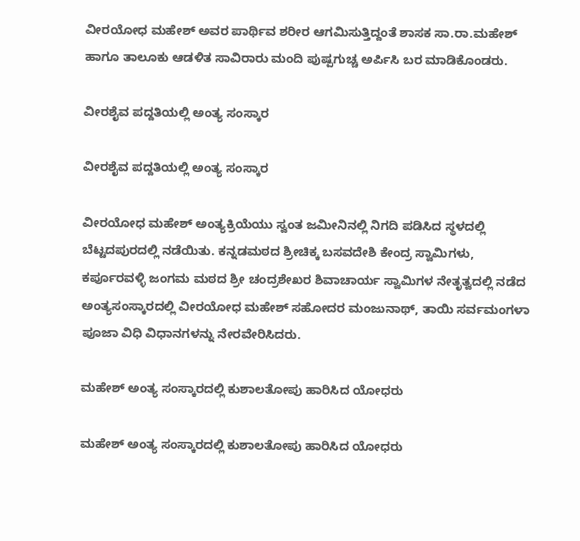ವೀರಯೋಧ ಮಹೇಶ್ ಅವರ ಪಾರ್ಥಿವ ಶರೀರ ಆಗಮಿಸುತ್ತಿದ್ದಂತೆ ಶಾಸಕ ಸಾ.ರಾ.ಮಹೇಶ್ ಹಾಗೂ ತಾಲೂಕು ಆಡಳಿತ ಸಾವಿರಾರು ಮಂದಿ ಪುಷ್ಪಗುಚ್ಚ ಅರ್ಪಿಸಿ ಬರ ಮಾಡಿಕೊಂಡರು.

ವೀರಶೈವ ಪದ್ದತಿಯಲ್ಲಿ ಅಂತ್ಯ ಸಂಸ್ಕಾರ

ವೀರಶೈವ ಪದ್ದತಿಯಲ್ಲಿ ಅಂತ್ಯ ಸಂಸ್ಕಾರ

ವೀರಯೋಧ ಮಹೇಶ್ ಅಂತ್ಯಕ್ರಿಯೆಯು ಸ್ವಂತ ಜಮೀನಿನಲ್ಲಿ ನಿಗದಿ ಪಡಿಸಿದ ಸ್ಥಳದಲ್ಲಿ ಬೆಟ್ಟದಪುರದಲ್ಲಿ ನಡೆಯಿತು. ಕನ್ನಡಮಠದ ಶ್ರೀಚಿಕ್ಕ ಬಸವದೇಶಿ ಕೇಂದ್ರ ಸ್ವಾಮಿಗಳು, ಕರ್ಪೂರವಳ್ಳಿ ಜಂಗಮ ಮಠದ ಶ್ರೀ ಚಂದ್ರಶೇಖರ ಶಿವಾಚಾರ್ಯ ಸ್ವಾಮಿಗಳ ನೇತೃತ್ವದಲ್ಲಿ ನಡೆದ ಅಂತ್ಯಸಂಸ್ಕಾರದಲ್ಲಿ ವೀರಯೋಧ ಮಹೇಶ್ ಸಹೋದರ ಮಂಜುನಾಥ್, ತಾಯಿ ಸರ್ವಮಂಗಳಾ ಪೂಜಾ ವಿಧಿ ವಿಧಾನಗಳನ್ನು ನೇರವೇರಿಸಿದರು.

ಮಹೇಶ್ ಅಂತ್ಯ ಸಂಸ್ಕಾರದಲ್ಲಿ ಕುಶಾಲತೋಪು ಹಾರಿಸಿದ ಯೋಧರು

ಮಹೇಶ್ ಅಂತ್ಯ ಸಂಸ್ಕಾರದಲ್ಲಿ ಕುಶಾಲತೋಪು ಹಾರಿಸಿದ ಯೋಧರು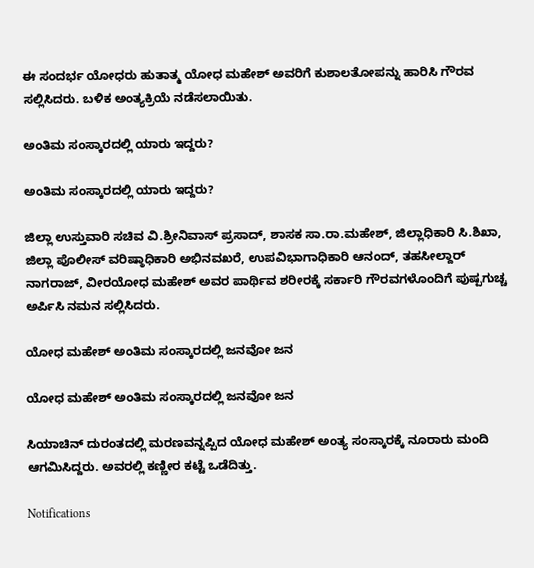ಈ ಸಂದರ್ಭ ಯೋಧರು ಹುತಾತ್ಮ ಯೋಧ ಮಹೇಶ್ ಅವರಿಗೆ ಕುಶಾಲತೋಪನ್ನು ಹಾರಿಸಿ ಗೌರವ ಸಲ್ಲಿಸಿದರು. ಬಳಿಕ ಅಂತ್ಯಕ್ರಿಯೆ ನಡೆಸಲಾಯಿತು.

ಅಂತಿಮ ಸಂಸ್ಕಾರದಲ್ಲಿ ಯಾರು ಇದ್ದರು?

ಅಂತಿಮ ಸಂಸ್ಕಾರದಲ್ಲಿ ಯಾರು ಇದ್ದರು?

ಜಿಲ್ಲಾ ಉಸ್ತುವಾರಿ ಸಚಿವ ವಿ.ಶ್ರೀನಿವಾಸ್ ಪ್ರಸಾದ್, ಶಾಸಕ ಸಾ.ರಾ.ಮಹೇಶ್, ಜಿಲ್ಲಾಧಿಕಾರಿ ಸಿ.ಶಿಖಾ, ಜಿಲ್ಲಾ ಪೊಲೀಸ್ ವರಿಷ್ಠಾಧಿಕಾರಿ ಅಭಿನವಖರೆ, ಉಪವಿಭಾಗಾಧಿಕಾರಿ ಆನಂದ್, ತಹಸೀಲ್ದಾರ್ ನಾಗರಾಜ್, ವೀರಯೋಧ ಮಹೇಶ್ ಅವರ ಪಾರ್ಥಿವ ಶರೀರಕ್ಕೆ ಸರ್ಕಾರಿ ಗೌರವಗಳೊಂದಿಗೆ ಪುಷ್ಪಗುಚ್ಚ ಅರ್ಪಿಸಿ ನಮನ ಸಲ್ಲಿಸಿದರು.

ಯೋಧ ಮಹೇಶ್ ಅಂತಿಮ ಸಂಸ್ಕಾರದಲ್ಲಿ ಜನವೋ ಜನ

ಯೋಧ ಮಹೇಶ್ ಅಂತಿಮ ಸಂಸ್ಕಾರದಲ್ಲಿ ಜನವೋ ಜನ

ಸಿಯಾಚಿನ್ ದುರಂತದಲ್ಲಿ ಮರಣವನ್ನಪ್ಪಿದ ಯೋಧ ಮಹೇಶ್ ಅಂತ್ಯ ಸಂಸ್ಕಾರಕ್ಕೆ ನೂರಾರು ಮಂದಿ ಆಗಮಿಸಿದ್ದರು. ಅವರಲ್ಲಿ ಕಣ್ಣೀರ ಕಟ್ಟೆ ಒಡೆದಿತ್ತು.

Notifications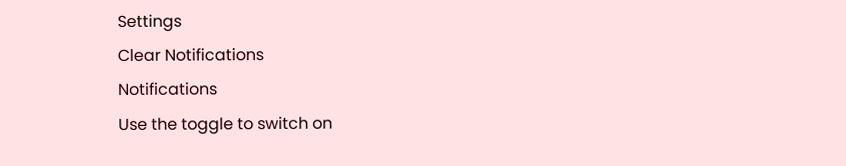Settings
Clear Notifications
Notifications
Use the toggle to switch on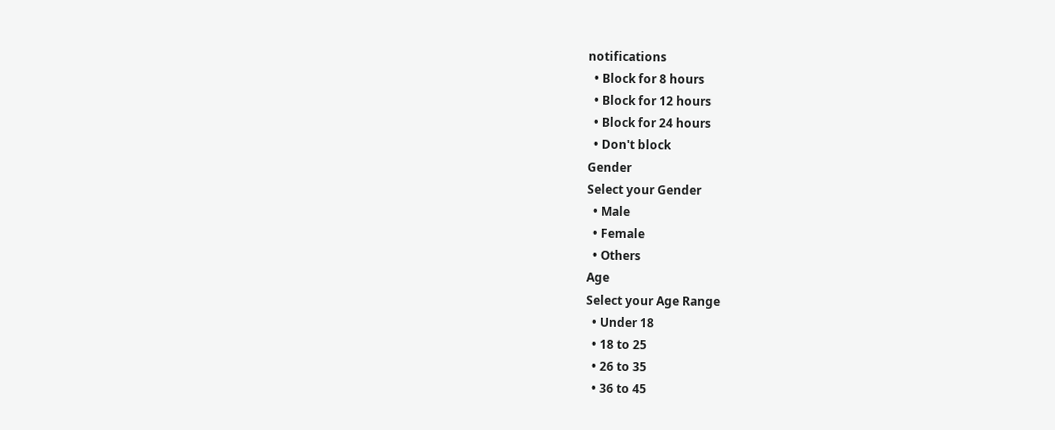notifications
  • Block for 8 hours
  • Block for 12 hours
  • Block for 24 hours
  • Don't block
Gender
Select your Gender
  • Male
  • Female
  • Others
Age
Select your Age Range
  • Under 18
  • 18 to 25
  • 26 to 35
  • 36 to 45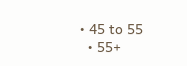• 45 to 55
  • 55+